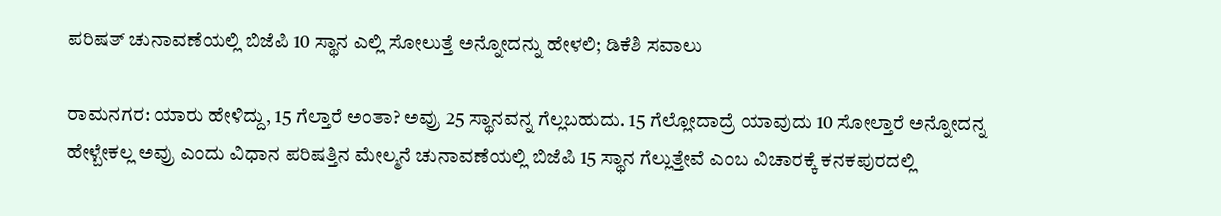ಪರಿಷತ್ ಚುನಾವಣೆಯಲ್ಲಿ ಬಿಜೆಪಿ 10 ಸ್ಥಾನ ಎಲ್ಲಿ ಸೋಲುತ್ತೆ ಅನ್ನೋದನ್ನು ಹೇಳಲಿ; ಡಿಕೆಶಿ ಸವಾಲು

ರಾಮನಗರ: ಯಾರು ಹೇಳಿದ್ದು, 15 ಗೆಲ್ತಾರೆ ಅಂತಾ? ಅವ್ರು 25 ಸ್ಥಾನವನ್ನ ಗೆಲ್ಲಬಹುದು. 15 ಗೆಲ್ಲೋದಾದ್ರೆ ಯಾವುದು 10 ಸೋಲ್ತಾರೆ ಅನ್ನೋದನ್ನ ಹೇಳ್ಬೇಕಲ್ಲ ಅವ್ರು ಎಂದು ವಿಧಾನ ಪರಿಷತ್ತಿನ ಮೇಲ್ಮನೆ ಚುನಾವಣೆಯಲ್ಲಿ ಬಿಜೆಪಿ 15 ಸ್ಥಾನ ಗೆಲ್ಲುತ್ತೇವೆ ಎಂಬ ವಿಚಾರಕ್ಕೆ ಕನಕಪುರದಲ್ಲಿ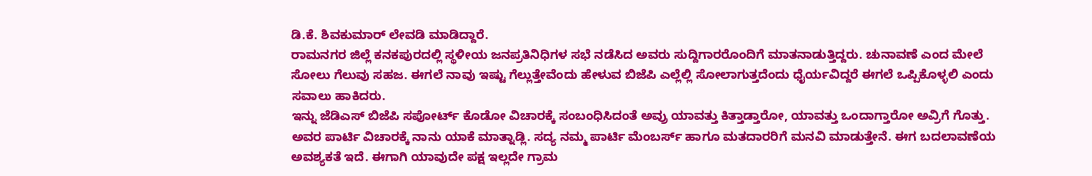ಡಿ.ಕೆ. ಶಿವಕುಮಾರ್ ಲೇವಡಿ ಮಾಡಿದ್ದಾರೆ.
ರಾಮನಗರ ಜಿಲ್ಲೆ ಕನಕಪುರದಲ್ಲಿ ಸ್ಥಳೀಯ ಜನಪ್ರತಿನಿಧಿಗಳ ಸಭೆ ನಡೆಸಿದ ಅವರು ಸುದ್ದಿಗಾರರೊಂದಿಗೆ ಮಾತನಾಡುತ್ತಿದ್ದರು. ಚುನಾವಣೆ ಎಂದ ಮೇಲೆ ಸೋಲು ಗೆಲುವು ಸಹಜ. ಈಗಲೆ ನಾವು ಇಷ್ಟು ಗೆಲ್ಲುತ್ತೇವೆಂದು ಹೇಳುವ ಬಿಜೆಪಿ ಎಲ್ಲೆಲ್ಲಿ ಸೋಲಾಗುತ್ತದೆಂದು ಧೈರ್ಯವಿದ್ದರೆ ಈಗಲೆ ಒಪ್ಪಿಕೊಳ್ಳಲಿ ಎಂದು ಸವಾಲು ಹಾಕಿದರು.
ಇನ್ನು ಜೆಡಿಎಸ್ ಬಿಜೆಪಿ ಸಪೋರ್ಟ್ ಕೊಡೋ ವಿಚಾರಕ್ಕೆ ಸಂಬಂಧಿಸಿದಂತೆ ಅವ್ರು ಯಾವತ್ತು ಕಿತ್ತಾಡ್ತಾರೋ, ಯಾವತ್ತು ಒಂದಾಗ್ತಾರೋ ಅವ್ರಿಗೆ ಗೊತ್ತು. ಅವರ ಪಾರ್ಟಿ ವಿಚಾರಕ್ಕೆ ನಾನು ಯಾಕೆ ಮಾತ್ನಾಡ್ಲಿ. ಸದ್ಯ ನಮ್ಮ ಪಾರ್ಟಿ ಮೆಂಬರ್ಸ್ ಹಾಗೂ ಮತದಾರರಿಗೆ ಮನವಿ ಮಾಡುತ್ತೇನೆ. ಈಗ ಬದಲಾವಣೆಯ ಅವಶ್ಯಕತೆ ಇದೆ. ಈಗಾಗಿ ಯಾವುದೇ ಪಕ್ಷ ಇಲ್ಲದೇ ಗ್ರಾಮ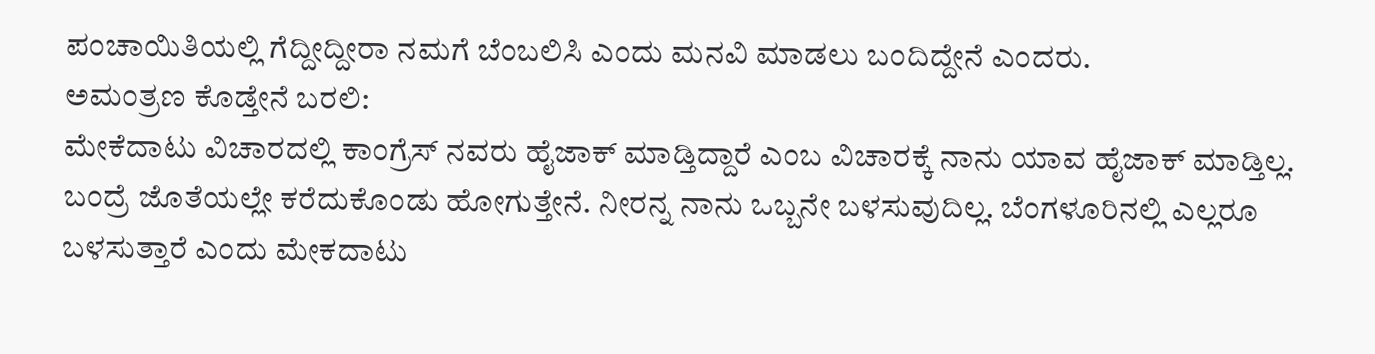ಪಂಚಾಯಿತಿಯಲ್ಲಿ ಗೆದ್ದೀದ್ದೀರಾ ನಮಗೆ ಬೆಂಬಲಿಸಿ ಎಂದು ಮನವಿ ಮಾಡಲು ಬಂದಿದ್ದೇನೆ ಎಂದರು.
ಅಮಂತ್ರಣ ಕೊಡ್ತೇನೆ ಬರಲಿ:
ಮೇಕೆದಾಟು ವಿಚಾರದಲ್ಲಿ ಕಾಂಗ್ರೆಸ್ ನವರು ಹೈಜಾಕ್ ಮಾಡ್ತಿದ್ದಾರೆ ಎಂಬ ವಿಚಾರಕ್ಕೆ ನಾನು ಯಾವ ಹೈಜಾಕ್ ಮಾಡ್ತಿಲ್ಲ. ಬಂದ್ರೆ ಜೊತೆಯಲ್ಲೇ ಕರೆದುಕೊಂಡು ಹೋಗುತ್ತೇನೆ. ನೀರನ್ನ ನಾನು ಒಬ್ಬನೇ ಬಳಸುವುದಿಲ್ಲ. ಬೆಂಗಳೂರಿನಲ್ಲಿ ಎಲ್ಲರೂ ಬಳಸುತ್ತಾರೆ ಎಂದು ಮೇಕದಾಟು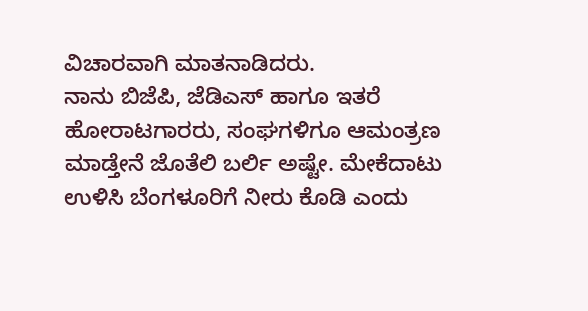ವಿಚಾರವಾಗಿ ಮಾತನಾಡಿದರು.
ನಾನು ಬಿಜೆಪಿ, ಜೆಡಿಎಸ್ ಹಾಗೂ ಇತರೆ ಹೋರಾಟಗಾರರು, ಸಂಘಗಳಿಗೂ ಆಮಂತ್ರಣ ಮಾಡ್ತೇನೆ ಜೊತೆಲಿ ಬರ್ಲಿ ಅಷ್ಟೇ. ಮೇಕೆದಾಟು ಉಳಿಸಿ ಬೆಂಗಳೂರಿಗೆ ನೀರು ಕೊಡಿ ಎಂದು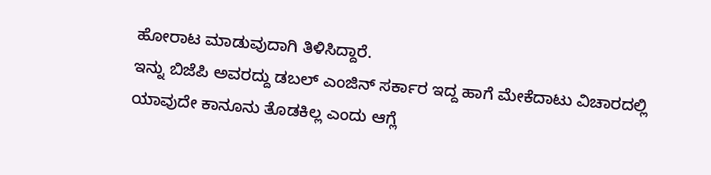ಹೋರಾಟ ಮಾಡುವುದಾಗಿ ತಿಳಿಸಿದ್ದಾರೆ.
ಇನ್ನು ಬಿಜೆಪಿ ಅವರದ್ದು ಡಬಲ್ ಎಂಜಿನ್ ಸರ್ಕಾರ ಇದ್ದ ಹಾಗೆ ಮೇಕೆದಾಟು ವಿಚಾರದಲ್ಲಿ ಯಾವುದೇ ಕಾನೂನು ತೊಡಕಿಲ್ಲ ಎಂದು ಆಗ್ಲೆ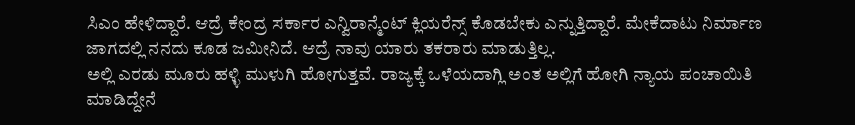ಸಿಎಂ ಹೇಳಿದ್ದಾರೆ. ಆದ್ರೆ ಕೇಂದ್ರ ಸರ್ಕಾರ ಎನ್ವಿರಾನ್ಮೆಂಟ್ ಕ್ಲಿಯರೆನ್ಸ್ ಕೊಡಬೇಕು ಎನ್ನುತ್ತಿದ್ದಾರೆ. ಮೇಕೆದಾಟು ನಿರ್ಮಾಣ ಜಾಗದಲ್ಲಿ ನನದು ಕೂಡ ಜಮೀನಿದೆ. ಆದ್ರೆ ನಾವು ಯಾರು ತಕರಾರು ಮಾಡುತ್ತಿಲ್ಲ.
ಅಲ್ಲಿ ಎರಡು ಮೂರು ಹಳ್ಳಿ ಮುಳುಗಿ ಹೋಗುತ್ತವೆ. ರಾಜ್ಯಕ್ಕೆ ಒಳೆಯದಾಗ್ಲಿ ಅಂತ ಅಲ್ಲಿಗೆ ಹೋಗಿ ನ್ಯಾಯ ಪಂಚಾಯಿತಿ ಮಾಡಿದ್ದೇನೆ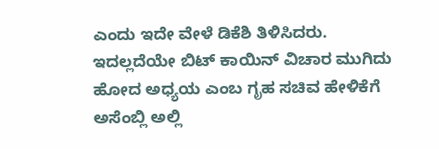ಎಂದು ಇದೇ ವೇಳೆ ಡಿಕೆಶಿ ತಿಳಿಸಿದರು.
ಇದಲ್ಲದೆಯೇ ಬಿಟ್ ಕಾಯಿನ್ ವಿಚಾರ ಮುಗಿದು ಹೋದ ಅಧ್ಯಯ ಎಂಬ ಗೃಹ ಸಚಿವ ಹೇಳಿಕೆಗೆ ಅಸೆಂಬ್ಲಿ ಅಲ್ಲಿ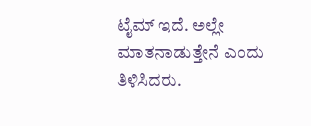ಟೈಮ್ ಇದೆ. ಅಲ್ಲೇ ಮಾತನಾಡುತ್ತೇನೆ ಎಂದು ತಿಳಿಸಿದರು.